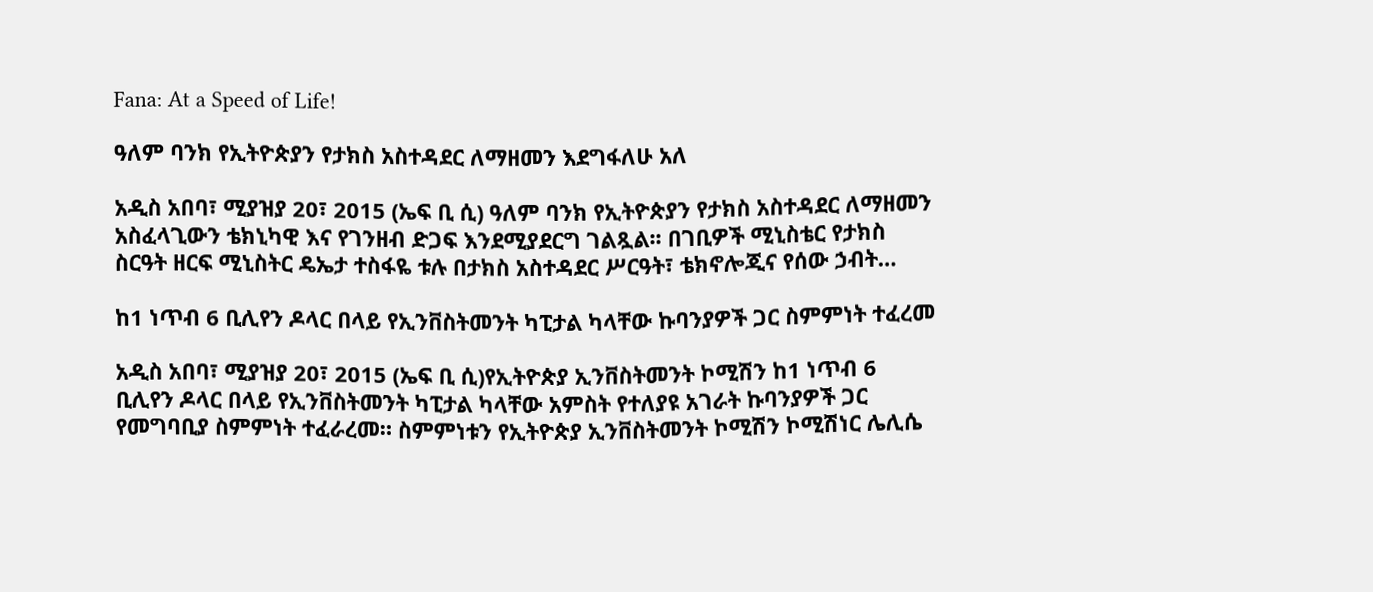Fana: At a Speed of Life!

ዓለም ባንክ የኢትዮጵያን የታክስ አስተዳደር ለማዘመን እደግፋለሁ አለ

አዲስ አበባ፣ ሚያዝያ 20፣ 2015 (ኤፍ ቢ ሲ) ዓለም ባንክ የኢትዮጵያን የታክስ አስተዳደር ለማዘመን አስፈላጊውን ቴክኒካዊ እና የገንዘብ ድጋፍ እንደሚያደርግ ገልጿል፡፡ በገቢዎች ሚኒስቴር የታክስ ስርዓት ዘርፍ ሚኒስትር ዴኤታ ተስፋዬ ቱሉ በታክስ አስተዳደር ሥርዓት፣ ቴክኖሎጂና የሰው ኃብት…

ከ1 ነጥብ 6 ቢሊየን ዶላር በላይ የኢንቨስትመንት ካፒታል ካላቸው ኩባንያዎች ጋር ስምምነት ተፈረመ

አዲስ አበባ፣ ሚያዝያ 20፣ 2015 (ኤፍ ቢ ሲ)የኢትዮጵያ ኢንቨስትመንት ኮሚሽን ከ1 ነጥብ 6 ቢሊየን ዶላር በላይ የኢንቨስትመንት ካፒታል ካላቸው አምስት የተለያዩ አገራት ኩባንያዎች ጋር የመግባቢያ ስምምነት ተፈራረመ። ስምምነቱን የኢትዮጵያ ኢንቨስትመንት ኮሚሽን ኮሚሽነር ሌሊሴ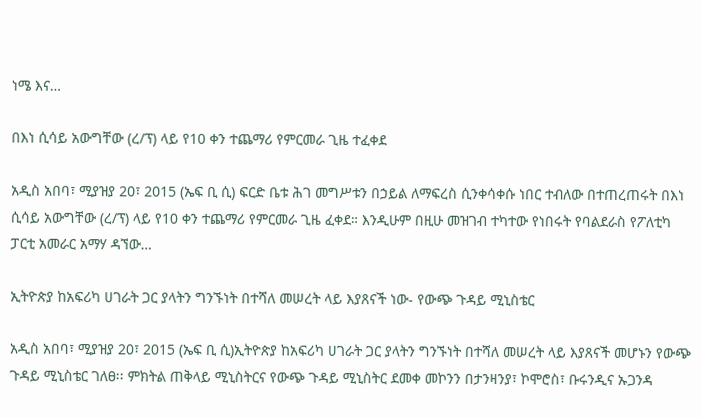ነሜ እና…

በእነ ሲሳይ አውግቸው (ረ/ፕ) ላይ የ10 ቀን ተጨማሪ የምርመራ ጊዜ ተፈቀደ

አዲስ አበባ፣ ሚያዝያ 20፣ 2015 (ኤፍ ቢ ሲ) ፍርድ ቤቱ ሕገ መግሥቱን በኃይል ለማፍረስ ሲንቀሳቀሱ ነበር ተብለው በተጠረጠሩት በእነ ሲሳይ አውግቸው (ረ/ፕ) ላይ የ10 ቀን ተጨማሪ የምርመራ ጊዜ ፈቀደ። እንዲሁም በዚሁ መዝገብ ተካተው የነበሩት የባልደራስ የፖለቲካ ፓርቲ አመራር አማሃ ዳኘው…

ኢትዮጵያ ከአፍሪካ ሀገራት ጋር ያላትን ግንኙነት በተሻለ መሠረት ላይ እያጸናች ነው- የውጭ ጉዳይ ሚኒስቴር

አዲስ አበባ፣ ሚያዝያ 20፣ 2015 (ኤፍ ቢ ሲ)ኢትዮጵያ ከአፍሪካ ሀገራት ጋር ያላትን ግንኙነት በተሻለ መሠረት ላይ እያጸናች መሆኑን የውጭ ጉዳይ ሚኒስቴር ገለፀ፡፡ ምክትል ጠቅላይ ሚኒስትርና የውጭ ጉዳይ ሚኒስትር ደመቀ መኮንን በታንዛንያ፣ ኮሞሮስ፣ ቡሩንዲና ኡጋንዳ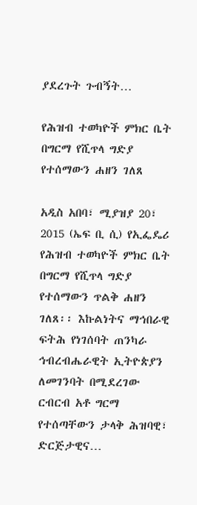ያደረጉት ጉብኝት…

የሕዝብ ተወካዮች ምክር ቤት በግርማ የሺጥላ ግድያ የተሰማውን ሐዘን ገለጸ

አዲስ አበባ፣ ሚያዝያ 20፣ 2015 (ኤፍ ቢ ሲ) የኢፌዴሪ የሕዝብ ተወካዮች ምክር ቤት በግርማ የሺጥላ ግድያ የተሰማውን ጥልቅ ሐዘን ገለጸ፡፡ እኩልነትና ማኅበራዊ ፍትሕ የነገሰባት ጠንካራ ኅብረብሔራዊት ኢትዮጵያን ለመገንባት በሚደረገው ርብርብ አቶ ግርማ የተሰጣቸውን ታላቅ ሕዝባዊ፣ ድርጅታዊና…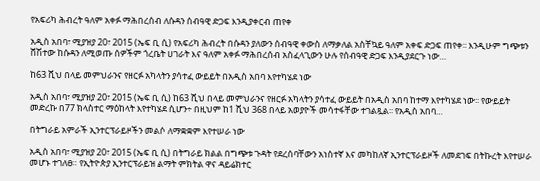የአፍሪካ ሕብረት ዓለም አቀፉ ማሕበረሰብ ለሱዳን ሰብዓዊ ድጋፍ እንዲያቀርብ ጠየቀ

አዲስ አበባ፣ ሚያዝያ 20፣ 2015 (ኤፍ ቢ ሲ) የአፍሪካ ሕብረት በሱዳን ያለውን ሰብዓዊ ቀውስ ለማቃለል አስቸኳይ ዓለም አቀፍ ድጋፍ ጠየቀ፡፡ እንዲሁም ግጭቱን ሸሽተው ከሱዳን ለሚወጡ ሰዎችም ጎረቤት ሀገራት እና ዓለም አቀፉ ማሕበረሰብ አስፈላጊውን ሁሉ የሰብዓዊ ድጋፍ እንዲያደርጉ ነው…

ከ63 ሺህ በላይ መምህራንና የዘርፉ አካላትን ያሳተፈ ውይይት በአዲስ አበባ እየተካሄደ ነው

አዲስ አበባ፣ ሚያዝያ 20፣ 2015 (ኤፍ ቢ ሲ) ከ63 ሺህ በላይ መምህራንና የዘርፉ አካላትን ያሳተፈ ውይይት በአዲስ አበባ ከተማ እየተካሄደ ነው፡፡ የውይይት መድረኩ በ77 ክላስተር ማዕከላት እየተካሄደ ሲሆን÷ በዚህም ከ1 ሺህ 368 በላይ አወያዮች መሳተፋቸው ተገልጿል፡፡ የአዲስ አበባ…

በትግራይ አምራች ኢንተርፕራይዞችን መልሶ ለማቋቋም እየተሠራ ነው

አዲስ አበባ፣ ሚያዝያ 20፣ 2015 (ኤፍ ቢ ሲ) በትግራይ ክልል በግጭቱ ጉዳት የደረሰባቸውን አነስተኛ እና መካከለኛ ኢንተርፕራይዞች ለመደገፍ በትኩረት እየተሠራ መሆኑ ተገለፀ። የኢትዮጵያ ኢንተርፕራይዝ ልማት ምክትል ዋና ዳይሬክተር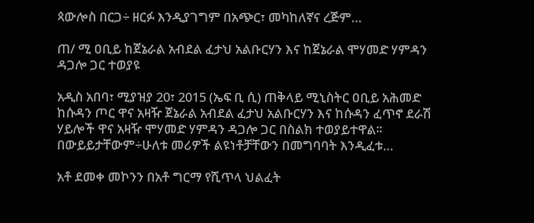ጳውሎስ በርጋ÷ ዘርፉ እንዲያገግም በአጭር፣ መካከለኛና ረጅም…

ጠ/ ሚ ዐቢይ ከጀኔራል አብደል ፈታህ አልቡርሃን እና ከጀኔራል ሞሃመድ ሃምዳን ዳጋሎ ጋር ተወያዩ

አዲስ አበባ፣ ሚያዝያ 20፣ 2015 (ኤፍ ቢ ሲ) ጠቅላይ ሚኒስትር ዐቢይ አሕመድ ከሱዳን ጦር ዋና አዛዥ ጀኔራል አብደል ፈታህ አልቡርሃን እና ከሱዳን ፈጥኖ ደራሽ ሃይሎች ዋና አዛዥ ሞሃመድ ሃምዳን ዳጋሎ ጋር በስልክ ተወያይተዋል፡፡ በውይይታቸውም÷ሁለቱ መሪዎች ልዩነቶቻቸውን በመግባባት እንዲፈቱ…

አቶ ደመቀ መኮንን በአቶ ግርማ የሺጥላ ህልፈት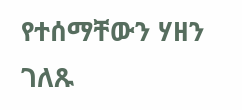የተሰማቸውን ሃዘን ገለጹ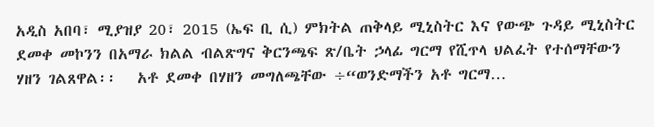አዲስ አበባ፣ ሚያዝያ 20፣ 2015 (ኤፍ ቢ ሲ) ምክትል ጠቅላይ ሚኒስትር እና የውጭ ጉዳይ ሚኒስትር ደመቀ መኮንን በአማራ ክልል ብልጽግና ቅርንጫፍ ጽ/ቤት ኃላፊ ግርማ የሺጥላ ህልፈት የተሰማቸውን ሃዘን ገልጸዋል፡፡   አቶ ደመቀ በሃዘን መግለጫቸው ÷“ወንድማችን አቶ ግርማ…